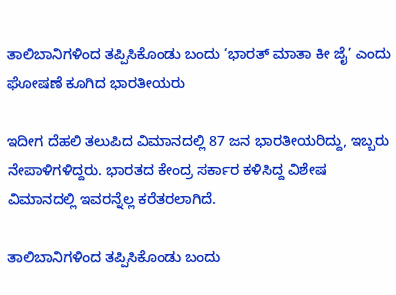ತಾಲಿಬಾನಿಗಳಿಂದ ತಪ್ಪಿಸಿಕೊಂಡು ಬಂದು ‘ಭಾರತ್ ಮಾತಾ ಕೀ ಜೈ’ ಎಂದು ಘೋಷಣೆ ಕೂಗಿದ ಭಾರತೀಯರು

ಇದೀಗ ದೆಹಲಿ ತಲುಪಿದ ವಿಮಾನದಲ್ಲಿ 87 ಜನ ಭಾರತೀಯರಿದ್ದು, ಇಬ್ಬರು ನೇಪಾಳಿಗಳಿದ್ದರು. ಭಾರತದ ಕೇಂದ್ರ ಸರ್ಕಾರ ಕಳಿಸಿದ್ದ ವಿಶೇಷ ವಿಮಾನದಲ್ಲಿ ಇವರನ್ನೆಲ್ಲ ಕರೆತರಲಾಗಿದೆ.

ತಾಲಿಬಾನಿಗಳಿಂದ ತಪ್ಪಿಸಿಕೊಂಡು ಬಂದು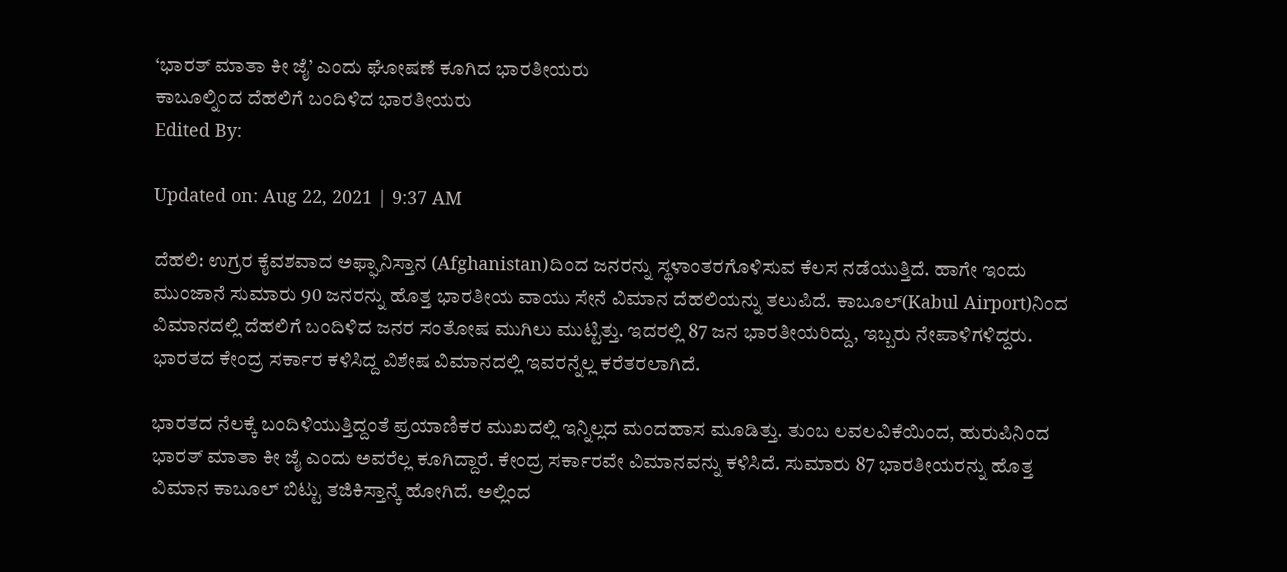‘ಭಾರತ್ ಮಾತಾ ಕೀ ಜೈ’ ಎಂದು ಘೋಷಣೆ ಕೂಗಿದ ಭಾರತೀಯರು
ಕಾಬೂಲ್ನಿಂದ ದೆಹಲಿಗೆ ಬಂದಿಳಿದ ಭಾರತೀಯರು
Edited By:

Updated on: Aug 22, 2021 | 9:37 AM

ದೆಹಲಿ: ಉಗ್ರರ ಕೈವಶವಾದ ಅಫ್ಘಾನಿಸ್ತಾನ (Afghanistan)ದಿಂದ ಜನರನ್ನು ಸ್ಥಳಾಂತರಗೊಳಿಸುವ ಕೆಲಸ ನಡೆಯುತ್ತಿದೆ. ಹಾಗೇ ಇಂದು ಮುಂಜಾನೆ ಸುಮಾರು 90 ಜನರನ್ನು ಹೊತ್ತ ಭಾರತೀಯ ವಾಯು ಸೇನೆ ವಿಮಾನ ದೆಹಲಿಯನ್ನು ತಲುಪಿದೆ. ಕಾಬೂಲ್(Kabul Airport)ನಿಂದ ವಿಮಾನದಲ್ಲಿ ದೆಹಲಿಗೆ ಬಂದಿಳಿದ ಜನರ ಸಂತೋಷ ಮುಗಿಲು ಮುಟ್ಟಿತ್ತು. ಇದರಲ್ಲಿ 87 ಜನ ಭಾರತೀಯರಿದ್ದು, ಇಬ್ಬರು ನೇಪಾಳಿಗಳಿದ್ದರು. ಭಾರತದ ಕೇಂದ್ರ ಸರ್ಕಾರ ಕಳಿಸಿದ್ದ ವಿಶೇಷ ವಿಮಾನದಲ್ಲಿ ಇವರನ್ನೆಲ್ಲ ಕರೆತರಲಾಗಿದೆ.

ಭಾರತದ ನೆಲಕ್ಕೆ ಬಂದಿಳಿಯುತ್ತಿದ್ದಂತೆ ಪ್ರಯಾಣಿಕರ ಮುಖದಲ್ಲಿ ಇನ್ನಿಲ್ಲದ ಮಂದಹಾಸ ಮೂಡಿತ್ತು. ತುಂಬ ಲವಲವಿಕೆಯಿಂದ, ಹುರುಪಿನಿಂದ ಭಾರತ್ ಮಾತಾ ಕೀ ಜೈ ಎಂದು ಅವರೆಲ್ಲ ಕೂಗಿದ್ದಾರೆ. ಕೇಂದ್ರ ಸರ್ಕಾರವೇ ವಿಮಾನವನ್ನು ಕಳಿಸಿದೆ. ಸುಮಾರು 87 ಭಾರತೀಯರನ್ನು ಹೊತ್ತ ವಿಮಾನ ಕಾಬೂಲ್ ಬಿಟ್ಟು ತಜಿಕಿಸ್ತಾನ್ಕೆ ಹೋಗಿದೆ. ಅಲ್ಲಿಂದ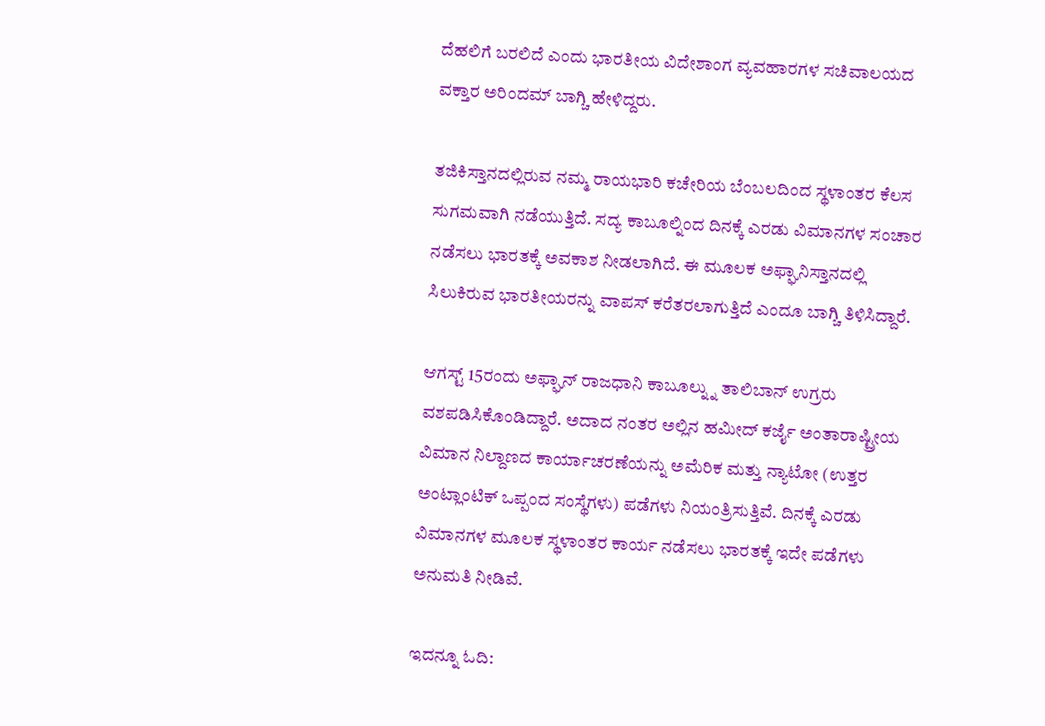ದೆಹಲಿಗೆ ಬರಲಿದೆ ಎಂದು ಭಾರತೀಯ ವಿದೇಶಾಂಗ ವ್ಯವಹಾರಗಳ ಸಚಿವಾಲಯದ ವಕ್ತಾರ ಅರಿಂದಮ್ ಬಾಗ್ಚಿ ಹೇಳಿದ್ದರು.

ತಜಿಕಿಸ್ತಾನದಲ್ಲಿರುವ ನಮ್ಮ ರಾಯಭಾರಿ ಕಚೇರಿಯ ಬೆಂಬಲದಿಂದ ಸ್ಥಳಾಂತರ ಕೆಲಸ ಸುಗಮವಾಗಿ ನಡೆಯುತ್ತಿದೆ. ಸದ್ಯ ಕಾಬೂಲ್ನಿಂದ ದಿನಕ್ಕೆ ಎರಡು ವಿಮಾನಗಳ ಸಂಚಾರ ನಡೆಸಲು ಭಾರತಕ್ಕೆ ಅವಕಾಶ ನೀಡಲಾಗಿದೆ. ಈ ಮೂಲಕ ಅಫ್ಘಾನಿಸ್ತಾನದಲ್ಲಿ ಸಿಲುಕಿರುವ ಭಾರತೀಯರನ್ನು ವಾಪಸ್ ಕರೆತರಲಾಗುತ್ತಿದೆ ಎಂದೂ ಬಾಗ್ಚಿ ತಿಳಿಸಿದ್ದಾರೆ.

ಆಗಸ್ಟ್ 15ರಂದು ಅಫ್ಘಾನ್ ರಾಜಧಾನಿ ಕಾಬೂಲ್ನ್ನು ತಾಲಿಬಾನ್ ಉಗ್ರರು ವಶಪಡಿಸಿಕೊಂಡಿದ್ದಾರೆ. ಅದಾದ ನಂತರ ಅಲ್ಲಿನ ಹಮೀದ್ ಕರ್ಜೈ ಅಂತಾರಾಷ್ಟ್ರೀಯ ವಿಮಾನ ನಿಲ್ದಾಣದ ಕಾರ್ಯಾಚರಣೆಯನ್ನು ಅಮೆರಿಕ ಮತ್ತು ನ್ಯಾಟೋ (ಉತ್ತರ ಅಂಟ್ಲಾಂಟಿಕ್ ಒಪ್ಪಂದ ಸಂಸ್ಥೆಗಳು) ಪಡೆಗಳು ನಿಯಂತ್ರಿಸುತ್ತಿವೆ. ದಿನಕ್ಕೆ ಎರಡು ವಿಮಾನಗಳ ಮೂಲಕ ಸ್ಥಳಾಂತರ ಕಾರ್ಯ ನಡೆಸಲು ಭಾರತಕ್ಕೆ ಇದೇ ಪಡೆಗಳು ಅನುಮತಿ ನೀಡಿವೆ.

ಇದನ್ನೂ ಓದಿ: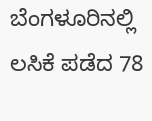ಬೆಂಗಳೂರಿನಲ್ಲಿ ಲಸಿಕೆ ಪಡೆದ 78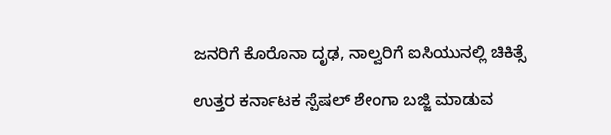ಜನರಿಗೆ ಕೊರೊನಾ ದೃಢ, ನಾಲ್ವರಿಗೆ ಐಸಿಯುನಲ್ಲಿ ಚಿಕಿತ್ಸೆ

ಉತ್ತರ ಕರ್ನಾಟಕ ಸ್ಪೆಷಲ್ ಶೇಂಗಾ ಬಜ್ಜಿ ಮಾಡುವ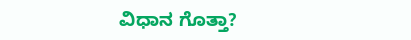ವಿಧಾನ ಗೊತ್ತಾ?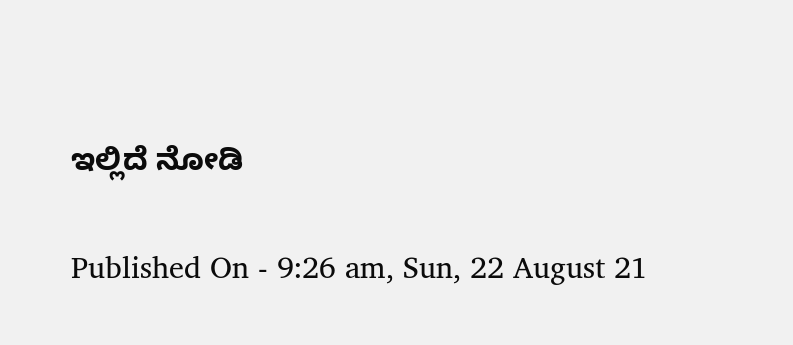ಇಲ್ಲಿದೆ ನೋಡಿ

Published On - 9:26 am, Sun, 22 August 21